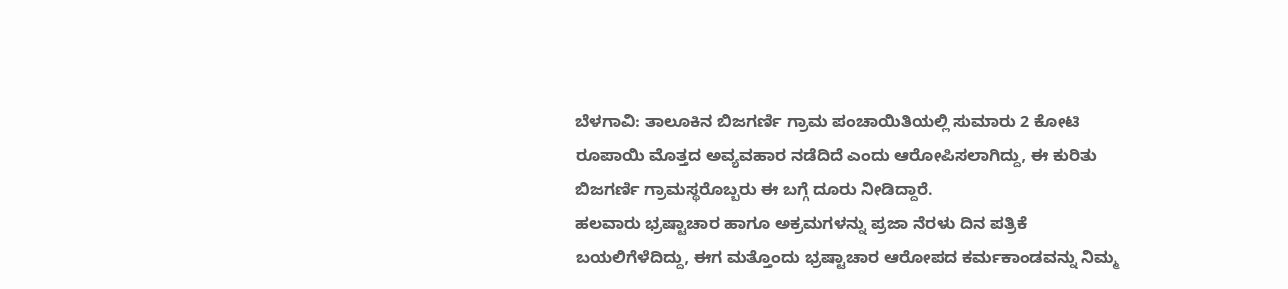ಬೆಳಗಾವಿ: ತಾಲೂಕಿನ ಬಿಜಗರ್ಣಿ ಗ್ರಾಮ ಪಂಚಾಯಿತಿಯಲ್ಲಿ ಸುಮಾರು 2 ಕೋಟಿ ರೂಪಾಯಿ ಮೊತ್ತದ ಅವ್ಯವಹಾರ ನಡೆದಿದೆ ಎಂದು ಆರೋಪಿಸಲಾಗಿದ್ದು, ಈ ಕುರಿತು ಬಿಜಗರ್ಣಿ ಗ್ರಾಮಸ್ಥರೊಬ್ಬರು ಈ ಬಗ್ಗೆ ದೂರು ನೀಡಿದ್ದಾರೆ.
ಹಲವಾರು ಭ್ರಷ್ಟಾಚಾರ ಹಾಗೂ ಅಕ್ರಮಗಳನ್ನು ಪ್ರಜಾ ನೆರಳು ದಿನ ಪತ್ರಿಕೆ ಬಯಲಿಗೆಳೆದಿದ್ದು, ಈಗ ಮತ್ತೊಂದು ಭ್ರಷ್ಟಾಚಾರ ಆರೋಪದ ಕರ್ಮಕಾಂಡವನ್ನು ನಿಮ್ಮ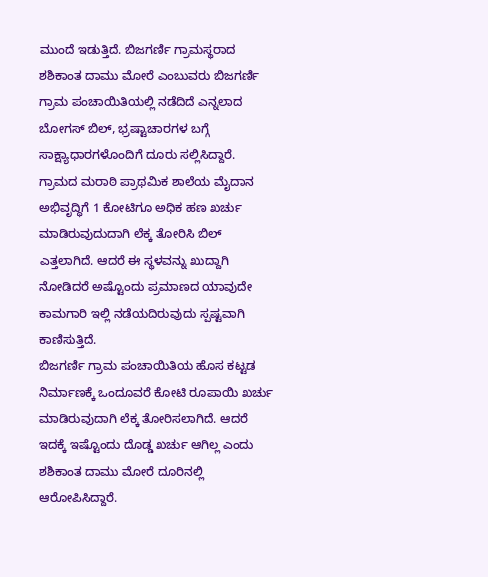ಮುಂದೆ ಇಡುತ್ತಿದೆ. ಬಿಜಗರ್ಣಿ ಗ್ರಾಮಸ್ಥರಾದ ಶಶಿಕಾಂತ ದಾಮು ಮೋರೆ ಎಂಬುವರು ಬಿಜಗರ್ಣಿ ಗ್ರಾಮ ಪಂಚಾಯಿತಿಯಲ್ಲಿ ನಡೆದಿದೆ ಎನ್ನಲಾದ ಬೋಗಸ್ ಬಿಲ್, ಭ್ರಷ್ಟಾಚಾರಗಳ ಬಗ್ಗೆ ಸಾಕ್ಷ್ಯಾಧಾರಗಳೊಂದಿಗೆ ದೂರು ಸಲ್ಲಿಸಿದ್ದಾರೆ.
ಗ್ರಾಮದ ಮರಾಠಿ ಪ್ರಾಥಮಿಕ ಶಾಲೆಯ ಮೈದಾನ ಅಭಿವೃದ್ಧಿಗೆ 1 ಕೋಟಿಗೂ ಅಧಿಕ ಹಣ ಖರ್ಚು ಮಾಡಿರುವುದುದಾಗಿ ಲೆಕ್ಕ ತೋರಿಸಿ ಬಿಲ್ ಎತ್ತಲಾಗಿದೆ. ಆದರೆ ಈ ಸ್ಥಳವನ್ನು ಖುದ್ದಾಗಿ ನೋಡಿದರೆ ಅಷ್ಟೊಂದು ಪ್ರಮಾಣದ ಯಾವುದೇ ಕಾಮಗಾರಿ ಇಲ್ಲಿ ನಡೆಯದಿರುವುದು ಸ್ಪಷ್ಟವಾಗಿ ಕಾಣಿಸುತ್ತಿದೆ.
ಬಿಜಗರ್ಣಿ ಗ್ರಾಮ ಪಂಚಾಯಿತಿಯ ಹೊಸ ಕಟ್ಟಡ ನಿರ್ಮಾಣಕ್ಕೆ ಒಂದೂವರೆ ಕೋಟಿ ರೂಪಾಯಿ ಖರ್ಚು ಮಾಡಿರುವುದಾಗಿ ಲೆಕ್ಕ ತೋರಿಸಲಾಗಿದೆ. ಆದರೆ ಇದಕ್ಕೆ ಇಷ್ಟೊಂದು ದೊಡ್ಡ ಖರ್ಚು ಆಗಿಲ್ಲ ಎಂದು ಶಶಿಕಾಂತ ದಾಮು ಮೋರೆ ದೂರಿನಲ್ಲಿ ಆರೋಪಿಸಿದ್ದಾರೆ.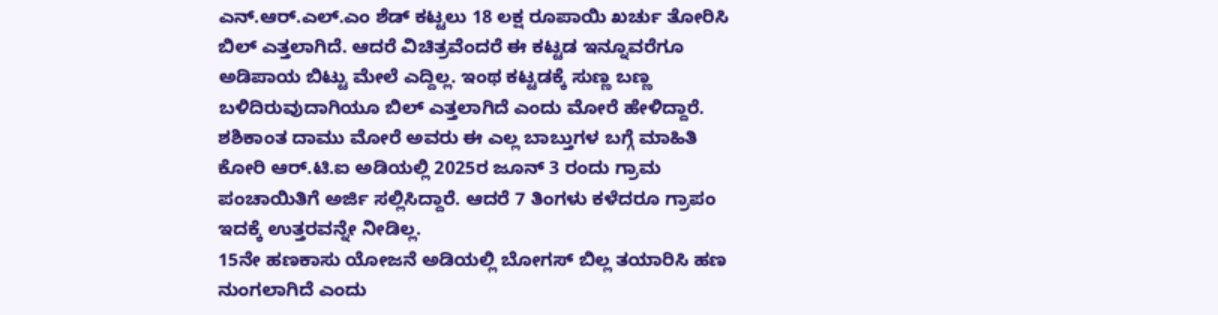ಎನ್.ಆರ್.ಎಲ್.ಎಂ ಶೆಡ್ ಕಟ್ಟಲು 18 ಲಕ್ಷ ರೂಪಾಯಿ ಖರ್ಚು ತೋರಿಸಿ ಬಿಲ್ ಎತ್ತಲಾಗಿದೆ. ಆದರೆ ವಿಚಿತ್ರವೆಂದರೆ ಈ ಕಟ್ಟಡ ಇನ್ನೂವರೆಗೂ ಅಡಿಪಾಯ ಬಿಟ್ಟು ಮೇಲೆ ಎದ್ದಿಲ್ಲ. ಇಂಥ ಕಟ್ಟಡಕ್ಕೆ ಸುಣ್ಣ ಬಣ್ಣ ಬಳಿದಿರುವುದಾಗಿಯೂ ಬಿಲ್ ಎತ್ತಲಾಗಿದೆ ಎಂದು ಮೋರೆ ಹೇಳಿದ್ದಾರೆ.
ಶಶಿಕಾಂತ ದಾಮು ಮೋರೆ ಅವರು ಈ ಎಲ್ಲ ಬಾಬ್ತುಗಳ ಬಗ್ಗೆ ಮಾಹಿತಿ ಕೋರಿ ಆರ್.ಟಿ.ಐ ಅಡಿಯಲ್ಲಿ 2025ರ ಜೂನ್ 3 ರಂದು ಗ್ರಾಮ ಪಂಚಾಯಿತಿಗೆ ಅರ್ಜಿ ಸಲ್ಲಿಸಿದ್ದಾರೆ. ಆದರೆ 7 ತಿಂಗಳು ಕಳೆದರೂ ಗ್ರಾಪಂ ಇದಕ್ಕೆ ಉತ್ತರವನ್ನೇ ನೀಡಿಲ್ಲ.
15ನೇ ಹಣಕಾಸು ಯೋಜನೆ ಅಡಿಯಲ್ಲಿ ಬೋಗಸ್ ಬಿಲ್ಲ ತಯಾರಿಸಿ ಹಣ ನುಂಗಲಾಗಿದೆ ಎಂದು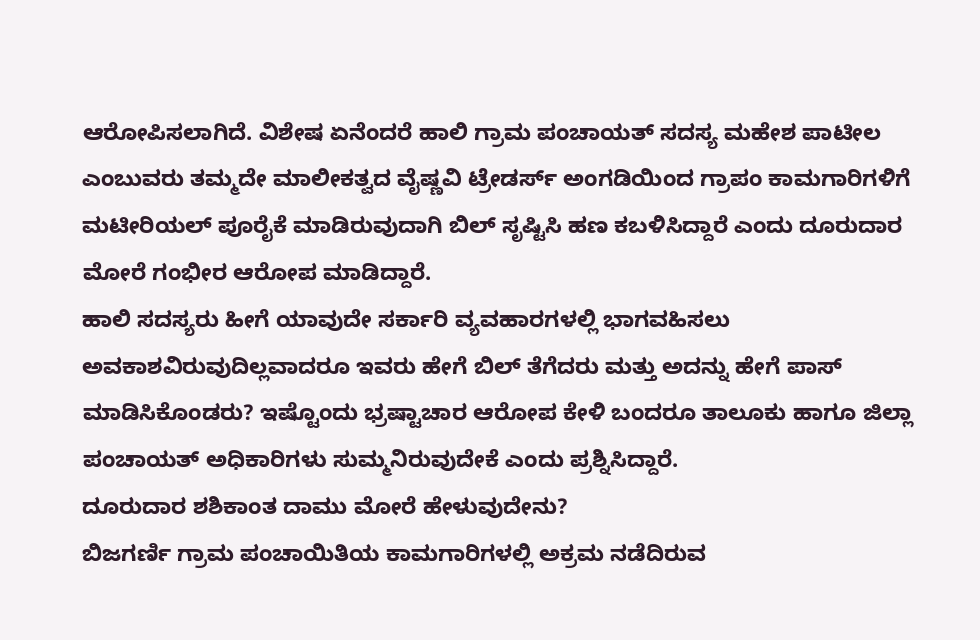ಆರೋಪಿಸಲಾಗಿದೆ. ವಿಶೇಷ ಏನೆಂದರೆ ಹಾಲಿ ಗ್ರಾಮ ಪಂಚಾಯತ್ ಸದಸ್ಯ ಮಹೇಶ ಪಾಟೀಲ ಎಂಬುವರು ತಮ್ಮದೇ ಮಾಲೀಕತ್ವದ ವೈಷ್ಣವಿ ಟ್ರೇಡರ್ಸ್ ಅಂಗಡಿಯಿಂದ ಗ್ರಾಪಂ ಕಾಮಗಾರಿಗಳಿಗೆ ಮಟೀರಿಯಲ್ ಪೂರೈಕೆ ಮಾಡಿರುವುದಾಗಿ ಬಿಲ್ ಸೃಷ್ಟಿಸಿ ಹಣ ಕಬಳಿಸಿದ್ದಾರೆ ಎಂದು ದೂರುದಾರ ಮೋರೆ ಗಂಭೀರ ಆರೋಪ ಮಾಡಿದ್ದಾರೆ.
ಹಾಲಿ ಸದಸ್ಯರು ಹೀಗೆ ಯಾವುದೇ ಸರ್ಕಾರಿ ವ್ಯವಹಾರಗಳಲ್ಲಿ ಭಾಗವಹಿಸಲು ಅವಕಾಶವಿರುವುದಿಲ್ಲವಾದರೂ ಇವರು ಹೇಗೆ ಬಿಲ್ ತೆಗೆದರು ಮತ್ತು ಅದನ್ನು ಹೇಗೆ ಪಾಸ್ ಮಾಡಿಸಿಕೊಂಡರು? ಇಷ್ಟೊಂದು ಭ್ರಷ್ಟಾಚಾರ ಆರೋಪ ಕೇಳಿ ಬಂದರೂ ತಾಲೂಕು ಹಾಗೂ ಜಿಲ್ಲಾ ಪಂಚಾಯತ್ ಅಧಿಕಾರಿಗಳು ಸುಮ್ಮನಿರುವುದೇಕೆ ಎಂದು ಪ್ರಶ್ನಿಸಿದ್ದಾರೆ.
ದೂರುದಾರ ಶಶಿಕಾಂತ ದಾಮು ಮೋರೆ ಹೇಳುವುದೇನು?
ಬಿಜಗರ್ಣಿ ಗ್ರಾಮ ಪಂಚಾಯಿತಿಯ ಕಾಮಗಾರಿಗಳಲ್ಲಿ ಅಕ್ರಮ ನಡೆದಿರುವ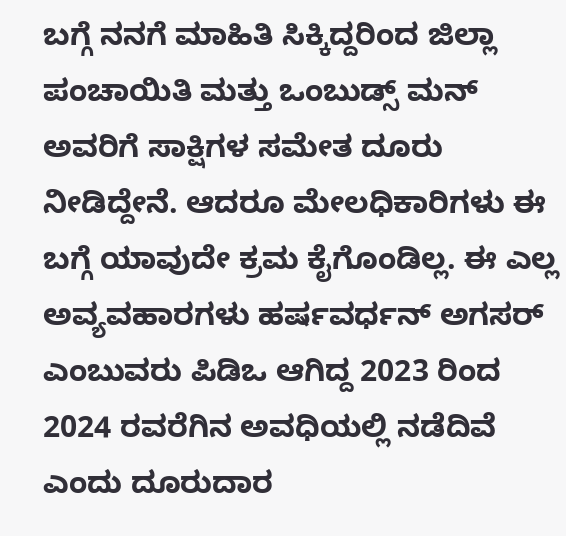ಬಗ್ಗೆ ನನಗೆ ಮಾಹಿತಿ ಸಿಕ್ಕಿದ್ದರಿಂದ ಜಿಲ್ಲಾ ಪಂಚಾಯಿತಿ ಮತ್ತು ಒಂಬುಡ್ಸ್ ಮನ್ ಅವರಿಗೆ ಸಾಕ್ಷಿಗಳ ಸಮೇತ ದೂರು ನೀಡಿದ್ದೇನೆ. ಆದರೂ ಮೇಲಧಿಕಾರಿಗಳು ಈ ಬಗ್ಗೆ ಯಾವುದೇ ಕ್ರಮ ಕೈಗೊಂಡಿಲ್ಲ. ಈ ಎಲ್ಲ ಅವ್ಯವಹಾರಗಳು ಹರ್ಷವರ್ಧನ್ ಅಗಸರ್ ಎಂಬುವರು ಪಿಡಿಒ ಆಗಿದ್ದ 2023 ರಿಂದ 2024 ರವರೆಗಿನ ಅವಧಿಯಲ್ಲಿ ನಡೆದಿವೆ ಎಂದು ದೂರುದಾರ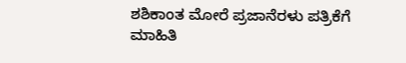ಶಶಿಕಾಂತ ಮೋರೆ ಪ್ರಜಾನೆರಳು ಪತ್ರಿಕೆಗೆ ಮಾಹಿತಿ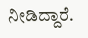ನೀಡಿದ್ದಾರೆ.